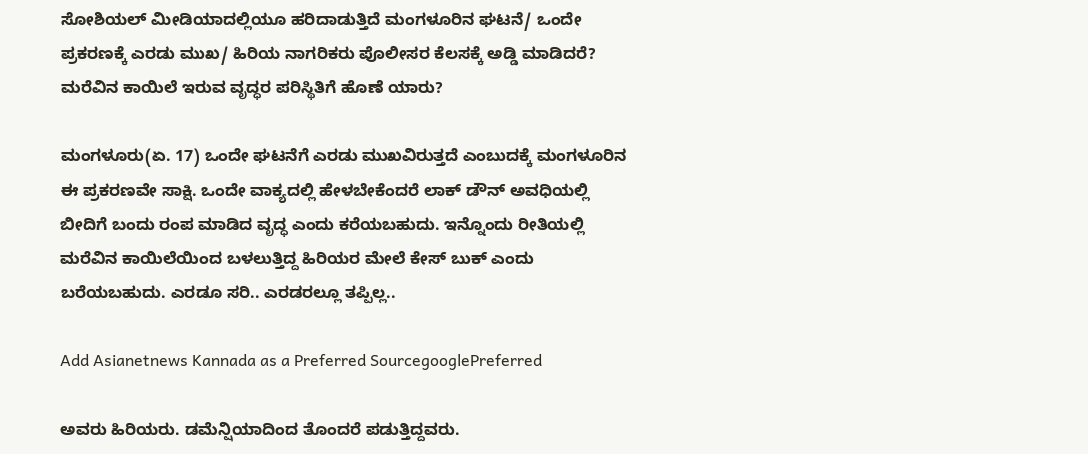ಸೋಶಿಯಲ್ ಮೀಡಿಯಾದಲ್ಲಿಯೂ ಹರಿದಾಡುತ್ತಿದೆ ಮಂಗಳೂರಿನ ಘಟನೆ/ ಒಂದೇ ಪ್ರಕರಣಕ್ಕೆ ಎರಡು ಮುಖ/ ಹಿರಿಯ ನಾಗರಿಕರು ಪೊಲೀಸರ ಕೆಲಸಕ್ಕೆ ಅಡ್ಡಿ ಮಾಡಿದರೆ? ಮರೆವಿನ ಕಾಯಿಲೆ ಇರುವ ವೃದ್ಧರ ಪರಿಸ್ಥಿತಿಗೆ ಹೊಣೆ ಯಾರು?

ಮಂಗಳೂರು(ಏ. 17) ಒಂದೇ ಘಟನೆಗೆ ಎರಡು ಮುಖವಿರುತ್ತದೆ ಎಂಬುದಕ್ಕೆ ಮಂಗಳೂರಿನ ಈ ಪ್ರಕರಣವೇ ಸಾಕ್ಷಿ. ಒಂದೇ ವಾಕ್ಯದಲ್ಲಿ ಹೇಳಬೇಕೆಂದರೆ ಲಾಕ್ ಡೌನ್ ಅವಧಿಯಲ್ಲಿ ಬೀದಿಗೆ ಬಂದು ರಂಪ ಮಾಡಿದ ವೃದ್ಧ ಎಂದು ಕರೆಯಬಹುದು. ಇನ್ನೊಂದು ರೀತಿಯಲ್ಲಿ ಮರೆವಿನ ಕಾಯಿಲೆಯಿಂದ ಬಳಲುತ್ತಿದ್ದ ಹಿರಿಯರ ಮೇಲೆ ಕೇಸ್ ಬುಕ್ ಎಂದು ಬರೆಯಬಹುದು. ಎರಡೂ ಸರಿ.. ಎರಡರಲ್ಲೂ ತಪ್ಪಿಲ್ಲ..

Add Asianetnews Kannada as a Preferred SourcegooglePreferred

ಅವರು ಹಿರಿಯರು. ಡಮೆನ್ಷಿಯಾದಿಂದ ತೊಂದರೆ ಪಡುತ್ತಿದ್ದವರು.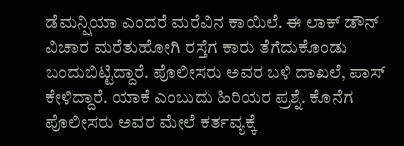ಡೆಮನ್ಷಿಯಾ ಎಂದರೆ ಮರೆವಿನ ಕಾಯಿಲೆ. ಈ ಲಾಕ್ ಡೌನ್ ವಿಚಾರ ಮರೆತುಹೋಗಿ ರಸ್ತೆಗ ಕಾರು ತೆಗೆದುಕೊಂಡು ಬಂದುಬಿಟ್ಟಿದ್ದಾರೆ. ಪೊಲೀಸರು ಅವರ ಬಳಿ ದಾಖಲೆ, ಪಾಸ್ ಕೇಳಿದ್ದಾರೆ. ಯಾಕೆ ಎಂಬುದು ಹಿರಿಯರ ಪ್ರಶ್ನೆ. ಕೊನೆಗ ಪೊಲೀಸರು ಅವರ ಮೇಲೆ ಕರ್ತವ್ಯಕ್ಕೆ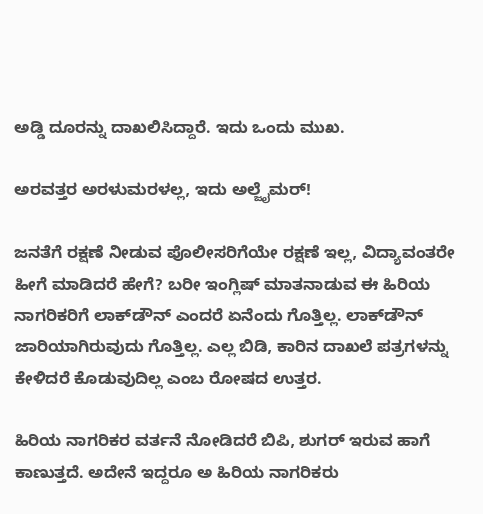ಅಡ್ಡಿ ದೂರನ್ನು ದಾಖಲಿಸಿದ್ದಾರೆ. ಇದು ಒಂದು ಮುಖ.

ಅರವತ್ತರ ಅರಳುಮರಳಲ್ಲ, ಇದು ಅಲ್ಜೈಮರ್‌!

ಜನತೆಗೆ ರಕ್ಷಣೆ ನೀಡುವ ಪೊಲೀಸರಿಗೆಯೇ ರಕ್ಷಣೆ ಇಲ್ಲ, ವಿದ್ಯಾವಂತರೇ ಹೀಗೆ ಮಾಡಿದರೆ ಹೇಗೆ? ಬರೀ ಇಂಗ್ಲಿಷ್ ಮಾತನಾಡುವ ಈ ಹಿರಿಯ ನಾಗರಿಕರಿಗೆ ಲಾಕ್‌ಡೌನ್ ಎಂದರೆ ಏನೆಂದು ಗೊತ್ತಿಲ್ಲ. ಲಾಕ್‌ಡೌನ್ ಜಾರಿಯಾಗಿರುವುದು ಗೊತ್ತಿಲ್ಲ. ಎಲ್ಲ ಬಿಡಿ, ಕಾರಿನ ದಾಖಲೆ ಪತ್ರಗಳನ್ನು ಕೇಳಿದರೆ ಕೊಡುವುದಿಲ್ಲ ಎಂಬ ರೋಷದ ಉತ್ತರ.

ಹಿರಿಯ ನಾಗರಿಕರ ವರ್ತನೆ ನೋಡಿದರೆ ಬಿಪಿ, ಶುಗರ್ ಇರುವ ಹಾಗೆ ಕಾಣುತ್ತದೆ. ಅದೇನೆ ಇದ್ದರೂ ಅ ಹಿರಿಯ ನಾಗರಿಕರು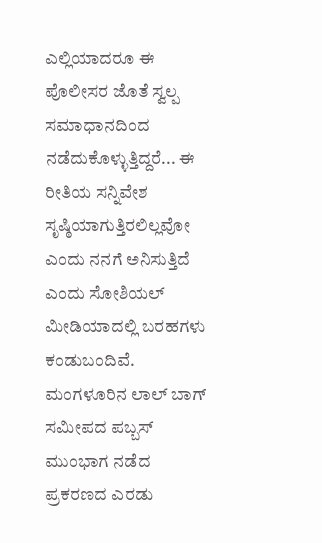ಎಲ್ಲಿಯಾದರೂ ಈ ಪೊಲೀಸರ ಜೊತೆ ಸ್ವಲ್ಪ ಸಮಾಧಾನದಿಂದ ನಡೆದುಕೊಳ್ಳುತ್ತಿದ್ದರೆ... ಈ ರೀತಿಯ ಸನ್ನಿವೇಶ ಸೃಷ್ಠಿಯಾಗುತ್ತಿರಲಿಲ್ಲವೋ ಎಂದು ನನಗೆ ಅನಿಸುತ್ತಿದೆ ಎಂದು ಸೋಶಿಯಲ್ ಮೀಡಿಯಾದಲ್ಲಿ ಬರಹಗಳು ಕಂಡುಬಂದಿವೆ. ಮಂಗಳೂರಿನ ಲಾಲ್ ಬಾಗ್ ಸಮೀಪದ ಪಬ್ಬಸ್ ಮುಂಭಾಗ ನಡೆದ ಪ್ರಕರಣದ ಎರಡು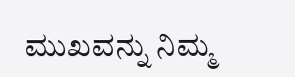ಮುಖವನ್ನು ನಿಮ್ಮ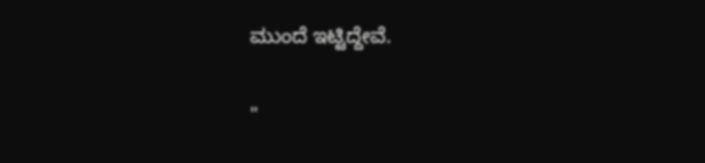ಮುಂದೆ ಇಟ್ಟಿದ್ದೇವೆ.

"